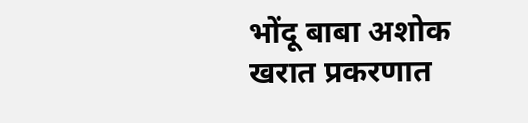भोंदू बाबा अशोक खरात प्रकरणात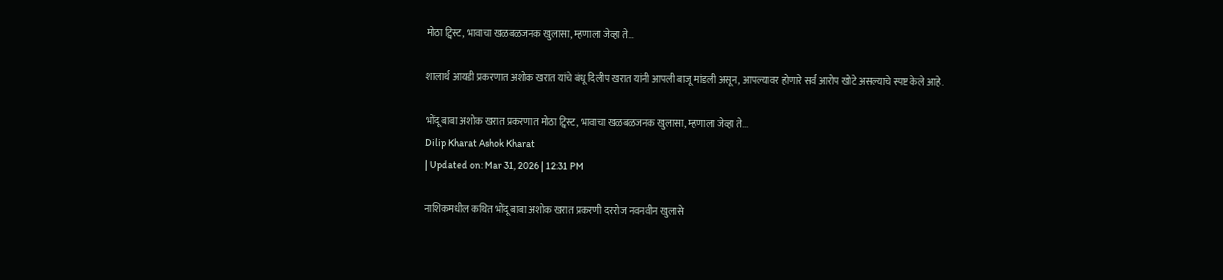मोठा ट्विस्ट, भावाचा खळबळजनक खुलासा, म्हणाला जेव्हा ते…

शालार्थ आयडी प्रकरणात अशोक खरात यांचे बंधू दिलीप खरात यांनी आपली बाजू मांडली असून, आपल्यावर होणारे सर्व आरोप खोटे असल्याचे स्पष्ट केले आहे.

भोंदू बाबा अशोक खरात प्रकरणात मोठा ट्विस्ट, भावाचा खळबळजनक खुलासा, म्हणाला जेव्हा ते...
Dilip Kharat Ashok Kharat
| Updated on: Mar 31, 2026 | 12:31 PM

नाशिकमधील कथित भोंदू बाबा अशोक खरात प्रकरणी दररोज नवनवीन खुलासे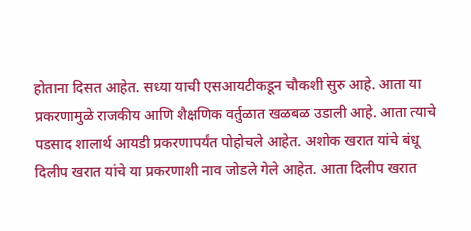होताना दिसत आहेत. सध्या याची एसआयटीकडून चौकशी सुरु आहे. आता या प्रकरणामुळे राजकीय आणि शैक्षणिक वर्तुळात खळबळ उडाली आहे. आता त्याचे पडसाद शालार्थ आयडी प्रकरणापर्यंत पोहोचले आहेत. अशोक खरात यांचे बंधू दिलीप खरात यांचे या प्रकरणाशी नाव जोडले गेले आहेत. आता दिलीप खरात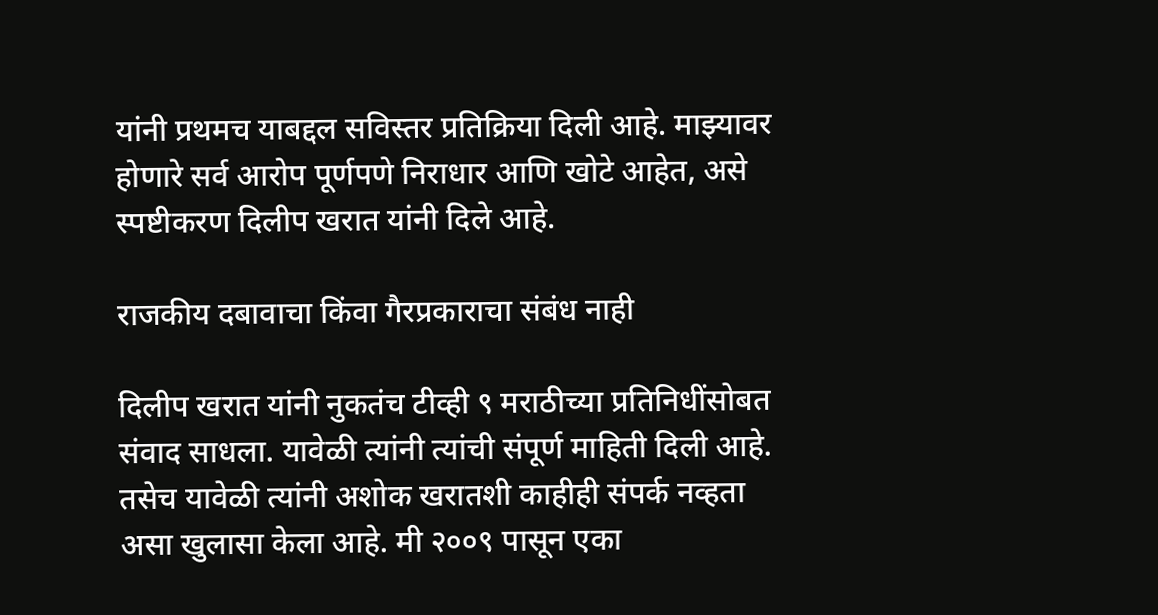यांनी प्रथमच याबद्दल सविस्तर प्रतिक्रिया दिली आहे. माझ्यावर होणारे सर्व आरोप पूर्णपणे निराधार आणि खोटे आहेत, असे स्पष्टीकरण दिलीप खरात यांनी दिले आहे.

राजकीय दबावाचा किंवा गैरप्रकाराचा संबंध नाही

दिलीप खरात यांनी नुकतंच टीव्ही ९ मराठीच्या प्रतिनिधींसोबत संवाद साधला. यावेळी त्यांनी त्यांची संपूर्ण माहिती दिली आहे. तसेच यावेळी त्यांनी अशोक खरातशी काहीही संपर्क नव्हता असा खुलासा केला आहे. मी २००९ पासून एका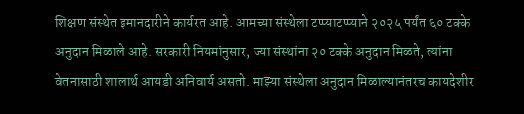शिक्षण संस्थेत इमानदारीने कार्यरत आहे. आमच्या संस्थेला टप्प्याटप्प्याने २०२५ पर्यंत ६० टक्के अनुदान मिळाले आहे. सरकारी नियमांनुसार, ज्या संस्थांना २० टक्के अनुदान मिळते, त्यांना वेतनासाठी शालार्थ आयडी अनिवार्य असतो. माझ्या संस्थेला अनुदान मिळाल्यानंतरच कायदेशीर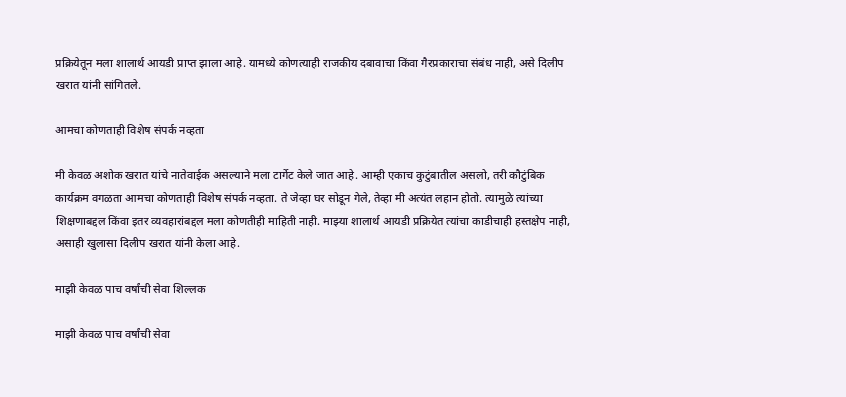प्रक्रियेतून मला शालार्थ आयडी प्राप्त झाला आहे. यामध्ये कोणत्याही राजकीय दबावाचा किंवा गैरप्रकाराचा संबंध नाही, असे दिलीप खरात यांनी सांगितले.

आमचा कोणताही विशेष संपर्क नव्हता

मी केवळ अशोक खरात यांचे नातेवाईक असल्याने मला टार्गेट केले जात आहे. आम्ही एकाच कुटुंबातील असलो, तरी कौटुंबिक कार्यक्रम वगळता आमचा कोणताही विशेष संपर्क नव्हता. ते जेव्हा घर सोडून गेले, तेव्हा मी अत्यंत लहान होतो. त्यामुळे त्यांच्या शिक्षणाबद्दल किंवा इतर व्यवहारांबद्दल मला कोणतीही माहिती नाही. माझ्या शालार्थ आयडी प्रक्रियेत त्यांचा काडीचाही हस्तक्षेप नाही, असाही खुलासा दिलीप खरात यांनी केला आहे.

माझी केवळ पाच वर्षांची सेवा शिल्लक

माझी केवळ पाच वर्षांची सेवा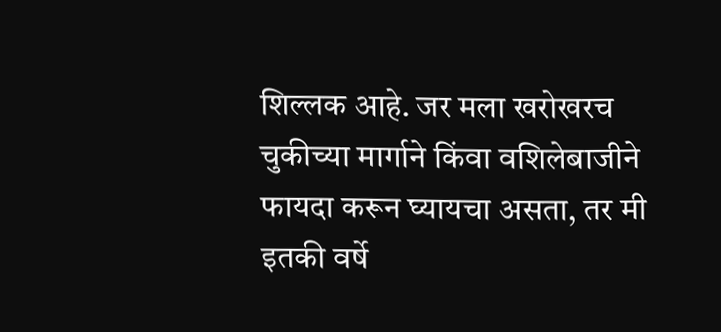शिल्लक आहे. जर मला खरोखरच चुकीच्या मार्गाने किंवा वशिलेबाजीने फायदा करून घ्यायचा असता, तर मी इतकी वर्षे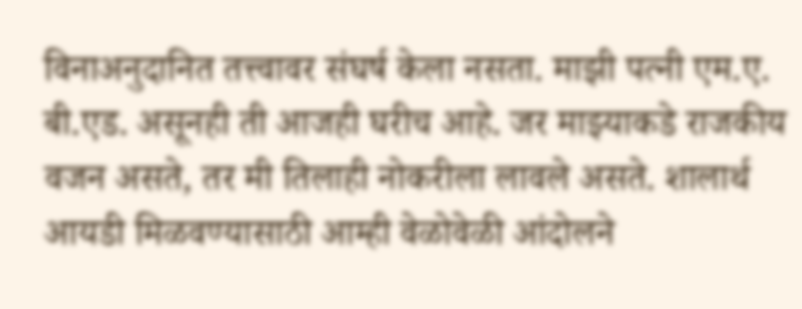विनाअनुदानित तत्त्वावर संघर्ष केला नसता. माझी पत्नी एम.ए. बी.एड. असूनही ती आजही घरीच आहे. जर माझ्याकडे राजकीय वजन असते, तर मी तिलाही नोकरीला लावले असते. शालार्थ आयडी मिळवण्यासाठी आम्ही वेळोवेळी आंदोलने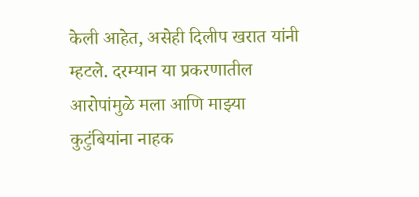केली आहेत, असेही दिलीप खरात यांनी म्हटले. दरम्यान या प्रकरणातील आरोपांमुळे मला आणि माझ्या कुटुंबियांना नाहक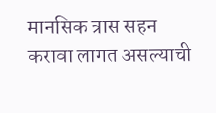मानसिक त्रास सहन करावा लागत असल्याची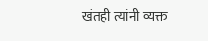खंतही त्यांनी व्यक्त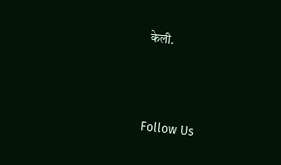केली.



Follow Us